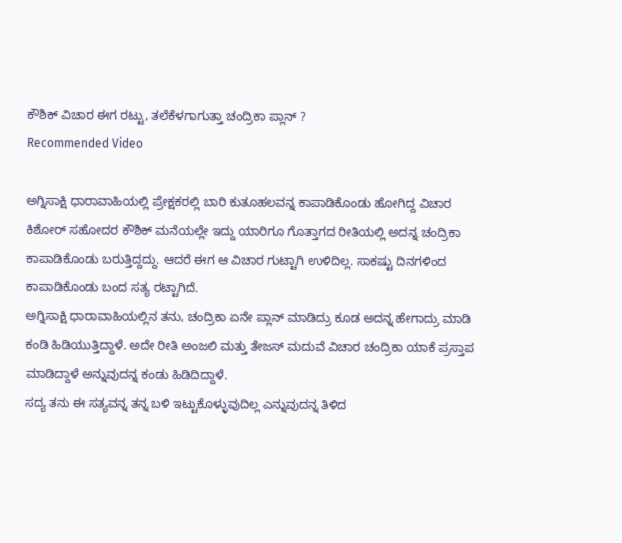ಕೌಶಿಕ್ ವಿಚಾರ ಈಗ ರಟ್ಟು, ತಲೆಕೆಳಗಾಗುತ್ತಾ ಚಂದ್ರಿಕಾ ಪ್ಲಾನ್ ?
Recommended Video

ಅಗ್ನಿಸಾಕ್ಷಿ ಧಾರಾವಾಹಿಯಲ್ಲಿ ಪ್ರೇಕ್ಷಕರಲ್ಲಿ ಬಾರಿ ಕುತೂಹಲವನ್ನ ಕಾಪಾಡಿಕೊಂಡು ಹೋಗಿದ್ದ ವಿಚಾರ ಕಿಶೋರ್ ಸಹೋದರ ಕೌಶಿಕ್ ಮನೆಯಲ್ಲೇ ಇದ್ದು ಯಾರಿಗೂ ಗೊತ್ತಾಗದ ರೀತಿಯಲ್ಲಿ ಅದನ್ನ ಚಂದ್ರಿಕಾ ಕಾಪಾಡಿಕೊಂಡು ಬರುತ್ತಿದ್ದದ್ದು. ಆದರೆ ಈಗ ಆ ವಿಚಾರ ಗುಟ್ಟಾಗಿ ಉಳಿದಿಲ್ಲ. ಸಾಕಷ್ಟು ದಿನಗಳಿಂದ ಕಾಪಾಡಿಕೊಂಡು ಬಂದ ಸತ್ಯ ರಟ್ಟಾಗಿದೆ.
ಅಗ್ನಿಸಾಕ್ಷಿ ಧಾರಾವಾಹಿಯಲ್ಲಿನ ತನು, ಚಂದ್ರಿಕಾ ಏನೇ ಪ್ಲಾನ್ ಮಾಡಿದ್ರು ಕೂಡ ಅದನ್ನ ಹೇಗಾದ್ರು ಮಾಡಿ ಕಂಡಿ ಹಿಡಿಯುತ್ತಿದ್ದಾಳೆ. ಅದೇ ರೀತಿ ಅಂಜಲಿ ಮತ್ತು ತೇಜಸ್ ಮದುವೆ ವಿಚಾರ ಚಂದ್ರಿಕಾ ಯಾಕೆ ಪ್ರಸ್ತಾಪ ಮಾಡಿದ್ದಾಳೆ ಅನ್ನುವುದನ್ನ ಕಂಡು ಹಿಡಿದಿದ್ದಾಳೆ.
ಸದ್ಯ ತನು ಈ ಸತ್ಯವನ್ನ ತನ್ನ ಬಳಿ ಇಟ್ಟುಕೊಳ್ಳುವುದಿಲ್ಲ ಎನ್ನುವುದನ್ನ ತಿಳಿದ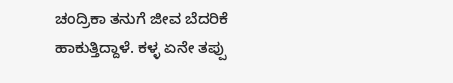ಚಂದ್ರಿಕಾ ತನುಗೆ ಜೀವ ಬೆದರಿಕೆ ಹಾಕುತ್ತಿದ್ದಾಳೆ. ಕಳ್ಳ ಏನೇ ತಪ್ಪು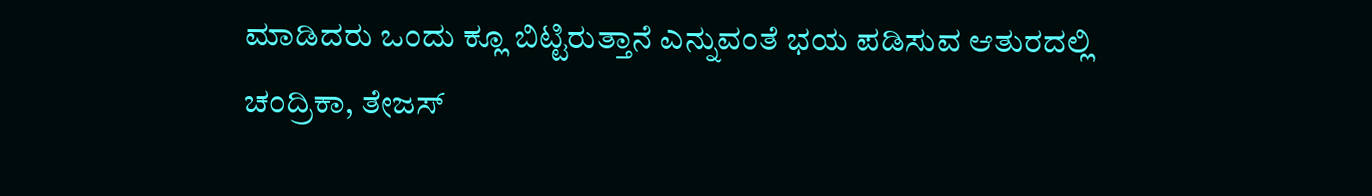ಮಾಡಿದರು ಒಂದು ಕ್ಲೂ ಬಿಟ್ಟಿರುತ್ತಾನೆ ಎನ್ನುವಂತೆ ಭಯ ಪಡಿಸುವ ಆತುರದಲ್ಲಿ ಚಂದ್ರಿಕಾ, ತೇಜಸ್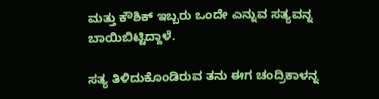ಮತ್ತು ಕೌಶಿಕ್ ಇಬ್ಬರು ಒಂದೇ ಎನ್ನುವ ಸತ್ಯವನ್ನ ಬಾಯಿಬಿಟ್ಟಿದ್ದಾಳೆ.

ಸತ್ಯ ತಿಳಿದುಕೊಂಡಿರುವ ತನು ಈಗ ಚಂದ್ರಿಕಾಳನ್ನ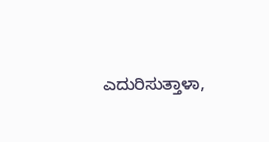ಎದುರಿಸುತ್ತಾಳಾ,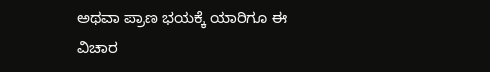ಅಥವಾ ಪ್ರಾಣ ಭಯಕ್ಕೆ ಯಾರಿಗೂ ಈ ವಿಚಾರ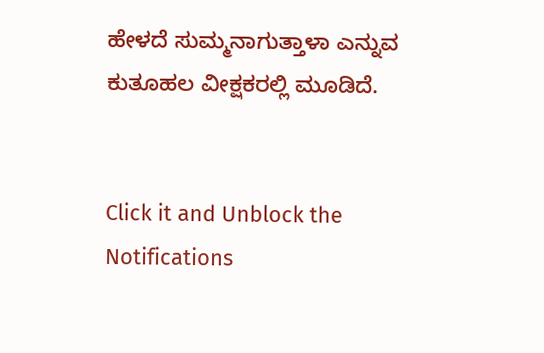ಹೇಳದೆ ಸುಮ್ಮನಾಗುತ್ತಾಳಾ ಎನ್ನುವ ಕುತೂಹಲ ವೀಕ್ಷಕರಲ್ಲಿ ಮೂಡಿದೆ.


Click it and Unblock the Notifications